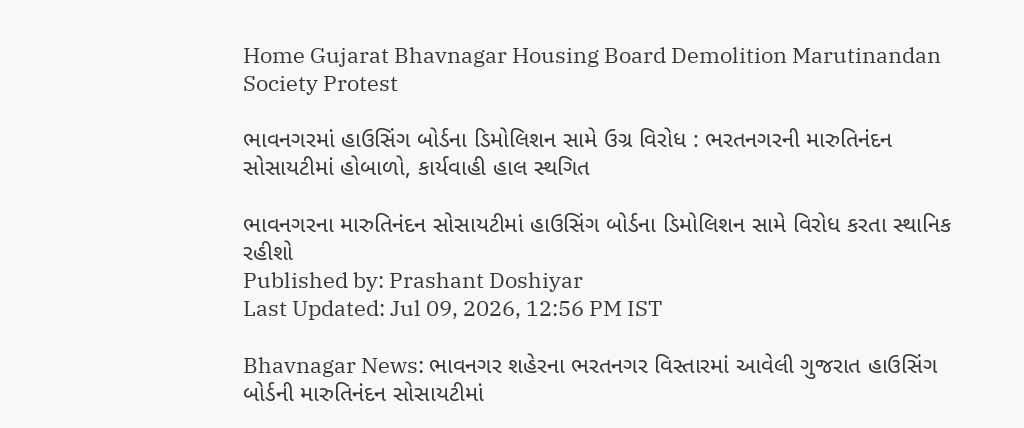Home Gujarat Bhavnagar Housing Board Demolition Marutinandan Society Protest

ભાવનગરમાં હાઉસિંગ બોર્ડના ડિમોલિશન સામે ઉગ્ર વિરોધ : ભરતનગરની મારુતિનંદન સોસાયટીમાં હોબાળો, કાર્યવાહી હાલ સ્થગિત

ભાવનગરના મારુતિનંદન સોસાયટીમાં હાઉસિંગ બોર્ડના ડિમોલિશન સામે વિરોધ કરતા સ્થાનિક રહીશો
Published by: Prashant Doshiyar
Last Updated: Jul 09, 2026, 12:56 PM IST

Bhavnagar News: ભાવનગર શહેરના ભરતનગર વિસ્તારમાં આવેલી ગુજરાત હાઉસિંગ બોર્ડની મારુતિનંદન સોસાયટીમાં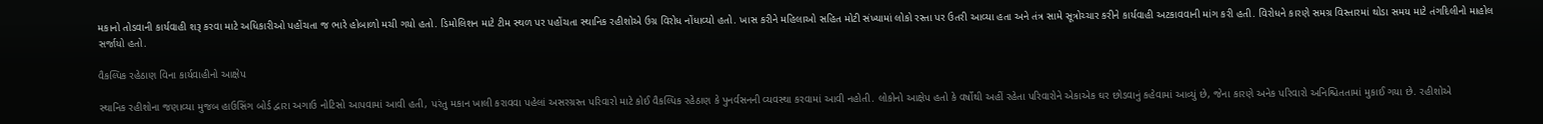મકાનો તોડવાની કાર્યવાહી શરૂ કરવા માટે અધિકારીઓ પહોંચતા જ ભારે હોબાળો મચી ગયો હતો. ડિમોલિશન માટે ટીમ સ્થળ પર પહોંચતા સ્થાનિક રહીશોએ ઉગ્ર વિરોધ નોંધાવ્યો હતો. ખાસ કરીને મહિલાઓ સહિત મોટી સંખ્યામાં લોકો રસ્તા પર ઉતરી આવ્યા હતા અને તંત્ર સામે સૂત્રોચ્ચાર કરીને કાર્યવાહી અટકાવવાની માંગ કરી હતી. વિરોધને કારણે સમગ્ર વિસ્તારમાં થોડા સમય માટે તંગદિલીનો માહોલ સર્જાયો હતો.

વૈકલ્પિક રહેઠાણ વિના કાર્યવાહીનો આક્ષેપ

સ્થાનિક રહીશોના જણાવ્યા મુજબ હાઉસિંગ બોર્ડ દ્વારા અગાઉ નોટિસો આપવામાં આવી હતી, પરંતુ મકાન ખાલી કરાવવા પહેલાં અસરગ્રસ્ત પરિવારો માટે કોઈ વૈકલ્પિક રહેઠાણ કે પુનર્વસનની વ્યવસ્થા કરવામાં આવી નહોતી. લોકોનો આક્ષેપ હતો કે વર્ષોથી અહીં રહેતા પરિવારોને એકાએક ઘર છોડવાનું કહેવામાં આવ્યું છે, જેના કારણે અનેક પરિવારો અનિશ્ચિતતામાં મુકાઈ ગયા છે. રહીશોએ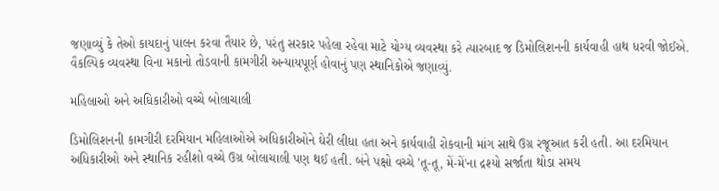જણાવ્યું કે તેઓ કાયદાનું પાલન કરવા તૈયાર છે, પરંતુ સરકાર પહેલા રહેવા માટે યોગ્ય વ્યવસ્થા કરે ત્યારબાદ જ ડિમોલિશનની કાર્યવાહી હાથ ધરવી જોઈએ. વૈકલ્પિક વ્યવસ્થા વિના મકાનો તોડવાની કામગીરી અન્યાયપૂર્ણ હોવાનું પણ સ્થાનિકોએ જણાવ્યું.

મહિલાઓ અને અધિકારીઓ વચ્ચે બોલાચાલી

ડિમોલિશનની કામગીરી દરમિયાન મહિલાઓએ અધિકારીઓને ઘેરી લીધા હતા અને કાર્યવાહી રોકવાની માંગ સાથે ઉગ્ર રજૂઆત કરી હતી. આ દરમિયાન અધિકારીઓ અને સ્થાનિક રહીશો વચ્ચે ઉગ્ર બોલાચાલી પણ થઈ હતી. બંને પક્ષો વચ્ચે 'તૂ-તૂ, મેં-મેં'ના દ્રશ્યો સર્જાતા થોડા સમય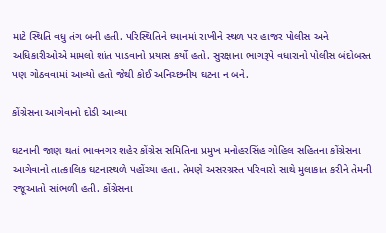માટે સ્થિતિ વધુ તંગ બની હતી. પરિસ્થિતિને ધ્યાનમાં રાખીને સ્થળ પર હાજર પોલીસ અને અધિકારીઓએ મામલો શાંત પાડવાનો પ્રયાસ કર્યો હતો. સુરક્ષાના ભાગરૂપે વધારાનો પોલીસ બંદોબસ્ત પણ ગોઠવવામાં આવ્યો હતો જેથી કોઈ અનિચ્છનીય ઘટના ન બને.

કોંગ્રેસના આગેવાનો દોડી આવ્યા

ઘટનાની જાણ થતાં ભાવનગર શહેર કોંગ્રેસ સમિતિના પ્રમુખ મનોહરસિંહ ગોહિલ સહિતના કોંગ્રેસના આગેવાનો તાત્કાલિક ઘટનાસ્થળે પહોંચ્યા હતા. તેમણે અસરગ્રસ્ત પરિવારો સાથે મુલાકાત કરીને તેમની રજૂઆતો સાંભળી હતી. કોંગ્રેસના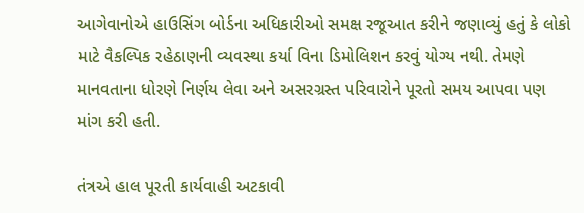આગેવાનોએ હાઉસિંગ બોર્ડના અધિકારીઓ સમક્ષ રજૂઆત કરીને જણાવ્યું હતું કે લોકો માટે વૈકલ્પિક રહેઠાણની વ્યવસ્થા કર્યા વિના ડિમોલિશન કરવું યોગ્ય નથી. તેમણે માનવતાના ધોરણે નિર્ણય લેવા અને અસરગ્રસ્ત પરિવારોને પૂરતો સમય આપવા પણ માંગ કરી હતી.

તંત્રએ હાલ પૂરતી કાર્યવાહી અટકાવી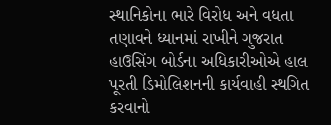સ્થાનિકોના ભારે વિરોધ અને વધતા તણાવને ધ્યાનમાં રાખીને ગુજરાત હાઉસિંગ બોર્ડના અધિકારીઓએ હાલ પૂરતી ડિમોલિશનની કાર્યવાહી સ્થગિત કરવાનો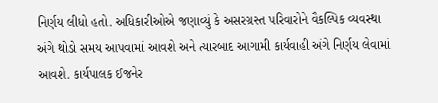નિર્ણય લીધો હતો. અધિકારીઓએ જણાવ્યું કે અસરગ્રસ્ત પરિવારોને વૈકલ્પિક વ્યવસ્થા અંગે થોડો સમય આપવામાં આવશે અને ત્યારબાદ આગામી કાર્યવાહી અંગે નિર્ણય લેવામાં આવશે. કાર્યપાલક ઈજનેર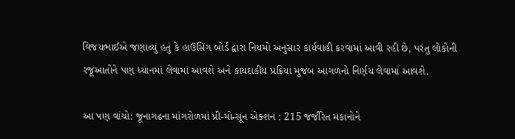વિજયભાઈએ જણાવ્યું હતું કે હાઉસિંગ બોર્ડ દ્વારા નિયમો અનુસાર કાર્યવાહી કરવામાં આવી રહી છે, પરંતુ લોકોની રજૂઆતોને પણ ધ્યાનમાં લેવામાં આવશે અને કાયદાકીય પ્રક્રિયા મુજબ આગળનો નિર્ણય લેવામાં આવશે.

આ પણ વાંચો: જૂનાગઢના માંગરોળમાં પ્રી-મોન્સૂન એક્શન : 215 જર્જરિત મકાનોને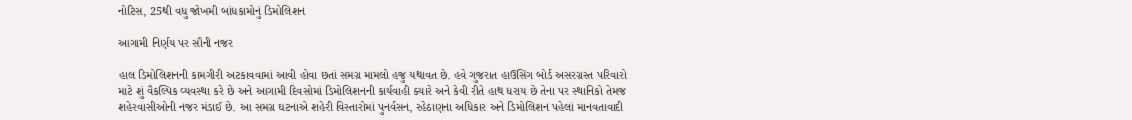નોટિસ, 25થી વધુ જોખમી બાંધકામોનું ડિમોલિશન

આગામી નિર્ણય પર સૌની નજર

હાલ ડિમોલિશનની કામગીરી અટકાવવામાં આવી હોવા છતાં સમગ્ર મામલો હજુ યથાવત છે. હવે ગુજરાત હાઉસિંગ બોર્ડ અસરગ્રસ્ત પરિવારો માટે શું વૈકલ્પિક વ્યવસ્થા કરે છે અને આગામી દિવસોમાં ડિમોલિશનની કાર્યવાહી ક્યારે અને કેવી રીતે હાથ ધરાય છે તેના પર સ્થાનિકો તેમજ શહેરવાસીઓની નજર મંડાઈ છે. આ સમગ્ર ઘટનાએ શહેરી વિસ્તારોમાં પુનર્વસન, રહેઠાણના અધિકાર અને ડિમોલિશન પહેલાં માનવતાવાદી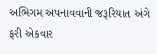અભિગમ અપનાવવાની જરૂરિયાત અંગે ફરી એકવાર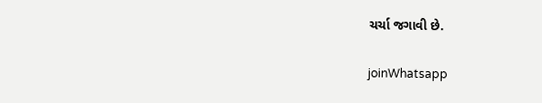ચર્ચા જગાવી છે.

joinWhatsapp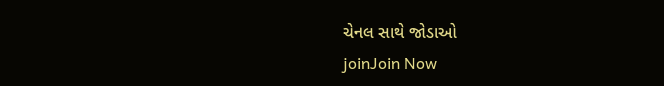ચેનલ સાથે જોડાઓ
joinJoin Now